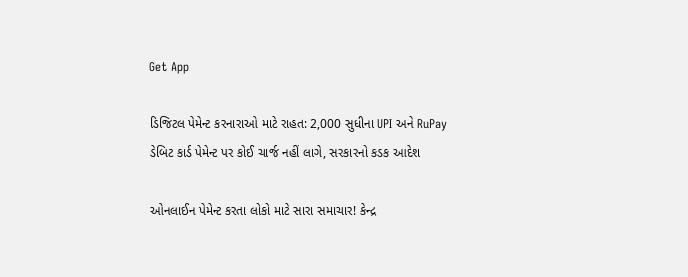Get App

ડિજિટલ પેમેન્ટ કરનારાઓ માટે રાહત: 2,000 સુધીના UPI અને RuPay ડેબિટ કાર્ડ પેમેન્ટ પર કોઈ ચાર્જ નહીં લાગે, સરકારનો કડક આદેશ

ઓનલાઈન પેમેન્ટ કરતા લોકો માટે સારા સમાચાર! કેન્દ્ર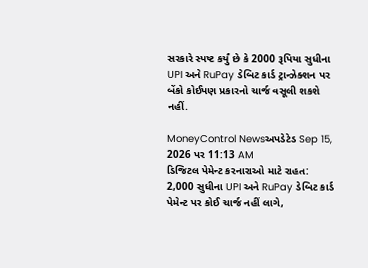સરકારે સ્પષ્ટ કર્યું છે કે 2000 રૂપિયા સુધીના UPI અને RuPay ડેબિટ કાર્ડ ટ્રાન્ઝેક્શન પર બેંકો કોઈપણ પ્રકારનો ચાર્જ વસૂલી શકશે નહીં.

MoneyControl Newsઅપડેટેડ Sep 15, 2026 પર 11:13 AM
ડિજિટલ પેમેન્ટ કરનારાઓ માટે રાહત: 2,000 સુધીના UPI અને RuPay ડેબિટ કાર્ડ પેમેન્ટ પર કોઈ ચાર્જ નહીં લાગે,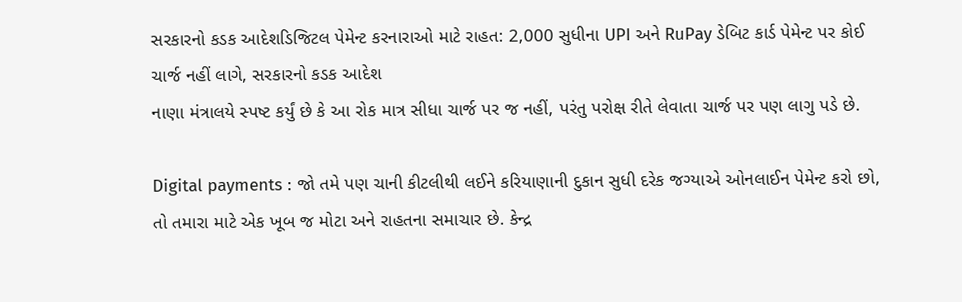સરકારનો કડક આદેશડિજિટલ પેમેન્ટ કરનારાઓ માટે રાહત: 2,000 સુધીના UPI અને RuPay ડેબિટ કાર્ડ પેમેન્ટ પર કોઈ ચાર્જ નહીં લાગે, સરકારનો કડક આદેશ
નાણા મંત્રાલયે સ્પષ્ટ કર્યું છે કે આ રોક માત્ર સીધા ચાર્જ પર જ નહીં, પરંતુ પરોક્ષ રીતે લેવાતા ચાર્જ પર પણ લાગુ પડે છે.

Digital payments : જો તમે પણ ચાની કીટલીથી લઈને કરિયાણાની દુકાન સુધી દરેક જગ્યાએ ઓનલાઈન પેમેન્ટ કરો છો, તો તમારા માટે એક ખૂબ જ મોટા અને રાહતના સમાચાર છે. કેન્દ્ર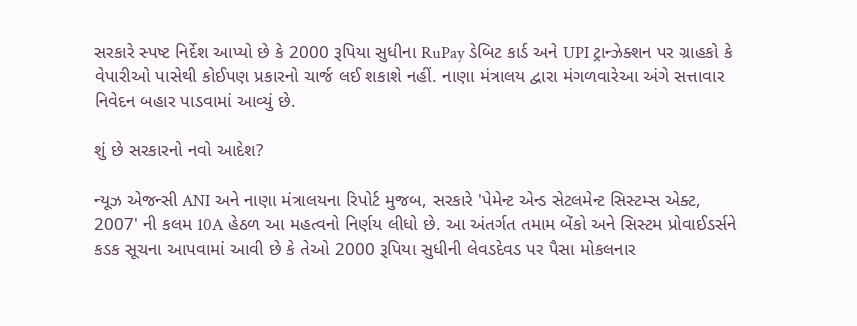સરકારે સ્પષ્ટ નિર્દેશ આપ્યો છે કે 2000 રૂપિયા સુધીના RuPay ડેબિટ કાર્ડ અને UPI ટ્રાન્ઝેક્શન પર ગ્રાહકો કે વેપારીઓ પાસેથી કોઈપણ પ્રકારનો ચાર્જ લઈ શકાશે નહીં. નાણા મંત્રાલય દ્વારા મંગળવારેઆ અંગે સત્તાવાર નિવેદન બહાર પાડવામાં આવ્યું છે.

શું છે સરકારનો નવો આદેશ?

ન્યૂઝ એજન્સી ANI અને નાણા મંત્રાલયના રિપોર્ટ મુજબ, સરકારે 'પેમેન્ટ એન્ડ સેટલમેન્ટ સિસ્ટમ્સ એક્ટ, 2007' ની કલમ 10A હેઠળ આ મહત્વનો નિર્ણય લીધો છે. આ અંતર્ગત તમામ બેંકો અને સિસ્ટમ પ્રોવાઈડર્સને કડક સૂચના આપવામાં આવી છે કે તેઓ 2000 રૂપિયા સુધીની લેવડદેવડ પર પૈસા મોકલનાર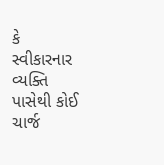કે સ્વીકારનાર વ્યક્તિ પાસેથી કોઈ ચાર્જ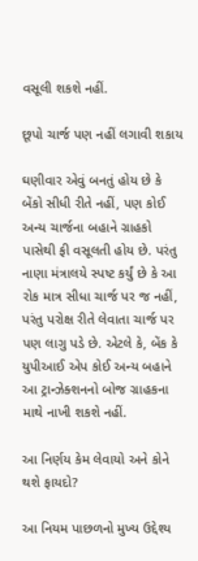વસૂલી શકશે નહીં.

છૂપો ચાર્જ પણ નહીં લગાવી શકાય

ઘણીવાર એવું બનતું હોય છે કે બેંકો સીધી રીતે નહીં, પણ કોઈ અન્ય ચાર્જના બહાને ગ્રાહકો પાસેથી ફી વસૂલતી હોય છે. પરંતુ નાણા મંત્રાલયે સ્પષ્ટ કર્યું છે કે આ રોક માત્ર સીધા ચાર્જ પર જ નહીં, પરંતુ પરોક્ષ રીતે લેવાતા ચાર્જ પર પણ લાગુ પડે છે. એટલે કે, બેંક કે યુપીઆઈ એપ કોઈ અન્ય બહાને આ ટ્રાન્ઝેક્શનનો બોજ ગ્રાહકના માથે નાખી શકશે નહીં.

આ નિર્ણય કેમ લેવાયો અને કોને થશે ફાયદો?

આ નિયમ પાછળનો મુખ્ય ઉદ્દેશ્ય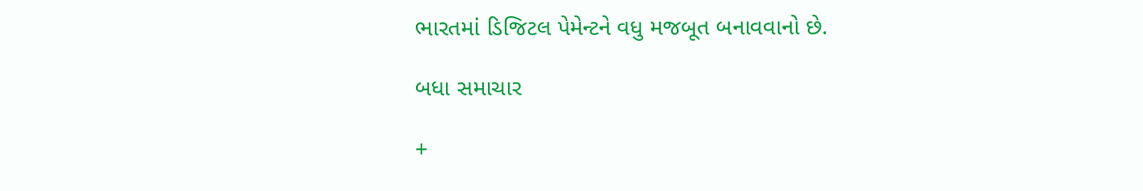ભારતમાં ડિજિટલ પેમેન્ટને વધુ મજબૂત બનાવવાનો છે.

બધા સમાચાર

+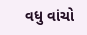વધુ વાંચો